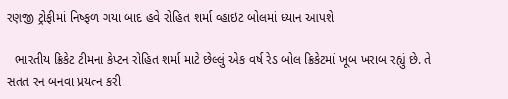રણજી ટ્રોફીમાં નિષ્ફળ ગયા બાદ હવે રોહિત શર્મા વ્હાઇટ બોલમાં ધ્યાન આપશે

  ભારતીય ક્રિકેટ ટીમના કેપ્ટન રોહિત શર્મા માટે છેલ્લું એક વર્ષ રેડ બોલ ક્રિકેટમાં ખૂબ ખરાબ રહ્યું છે. તે સતત રન બનવા પ્રયત્ન કરી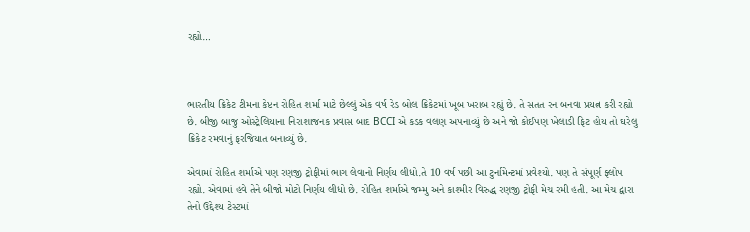રહ્યો…



ભારતીય ક્રિકેટ ટીમના કેપ્ટન રોહિત શર્મા માટે છેલ્લું એક વર્ષ રેડ બોલ ક્રિકેટમાં ખૂબ ખરાબ રહ્યું છે. તે સતત રન બનવા પ્રયત્ન કરી રહ્યો છે. બીજી બાજુ ઓસ્ટ્રેલિયાના નિરાશાજનક પ્રવાસ બાદ BCCI એ કડક વલણ અપનાવ્યું છે અને જો કોઈપણ ખેલાડી ફિટ હોય તો ઘરેલુ ક્રિકેટ રમવાનું ફરજિયાત બનાવ્યું છે.

એવામાં રોહિત શર્માએ પણ રણજી ટ્રોફીમાં ભાગ લેવાનો નિર્ણય લીધો.તે 10 વર્ષ પછી આ ટુર્નામેન્ટમાં પ્રવેશ્યો. પણ તે સંપૂર્ણ ફ્લોપ રહ્યો. એવામાં હવે તેને બીજો મોટો નિર્ણય લીધો છે. રોહિત શર્માએ જમ્મુ અને કાશ્મીર વિરુદ્ધ રણજી ટ્રોફી મેચ રમી હતી. આ મેચ દ્વારા તેનો ઉદ્દેશ્ય ટેસ્ટમાં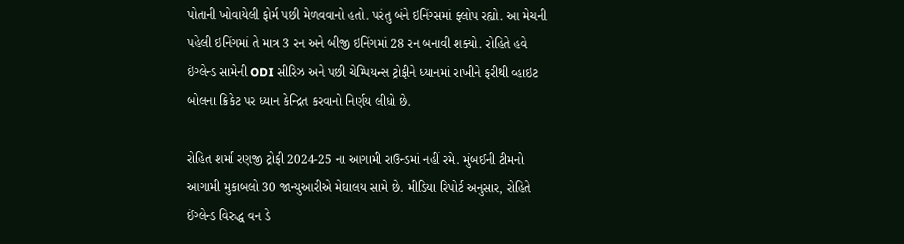પોતાની ખોવાયેલી ફોર્મ પછી મેળવવાનો હતો. પરંતુ બંને ઇનિંગ્સમાં ફ્લોપ રહ્યો. આ મેચની પહેલી ઇનિંગમાં તે માત્ર 3 રન અને બીજી ઇનિંગમાં 28 રન બનાવી શક્યો. રોહિતે હવે ઇંગ્લેન્ડ સામેની ODI સીરિઝ અને પછી ચેમ્પિયન્સ ટ્રોફીને ધ્યાનમાં રાખીને ફરીથી વ્હાઇટ બોલના ક્રિકેટ પર ધ્યાન કેન્દ્રિત કરવાનો નિર્ણય લીધો છે.

રોહિત શર્મા રણજી ટ્રોફી 2024-25 ના આગામી રાઉન્ડમાં નહીં રમે. મુંબઈની ટીમનો આગામી મુકાબલો 30 જાન્યુઆરીએ મેઘાલય સામે છે. મીડિયા રિપોર્ટ અનુસાર, રોહિતે ઈંગ્લેન્ડ વિરુદ્ધ વન ડે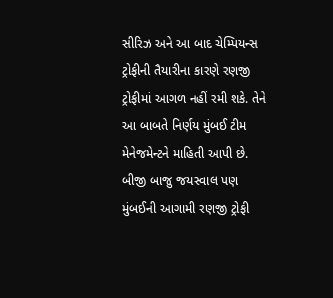સીરિઝ અને આ બાદ ચેમ્પિયન્સ ટ્રોફીની તૈયારીના કારણે રણજી ટ્રોફીમાં આગળ નહીં રમી શકે. તેને આ બાબતે નિર્ણય મુંબઈ ટીમ મેનેજમેન્ટને માહિતી આપી છે. બીજી બાજુ જયસ્વાલ પણ મુંબઈની આગામી રણજી ટ્રોફી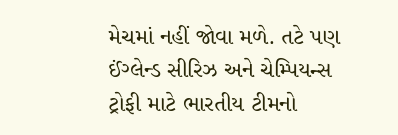મેચમાં નહીં જોવા મળે. તટે પણ ઈંગ્લેન્ડ સીરિઝ અને ચેમ્પિયન્સ ટ્રોફી માટે ભારતીય ટીમનો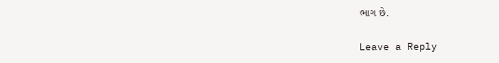ભાગ છે.

Leave a Reply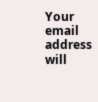Your email address will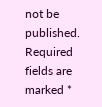not be published. Required fields are marked *